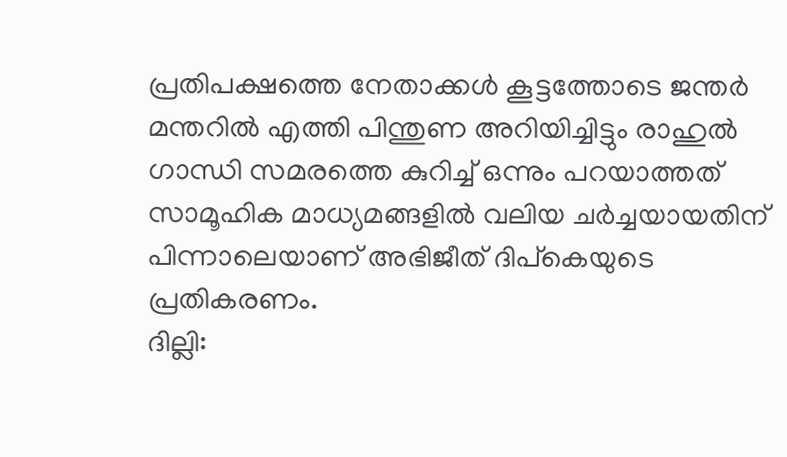പ്രതിപക്ഷത്തെ നേതാക്കൾ കൂട്ടത്തോടെ ജന്തർ മന്തറിൽ എത്തി പിന്തുണ അറിയിച്ചിട്ടും രാഹുൽ ഗാന്ധി സമരത്തെ കുറിച്ച് ഒന്നും പറയാത്തത് സാമൂഹിക മാധ്യമങ്ങളിൽ വലിയ ചർച്ചയായതിന് പിന്നാലെയാണ് അഭിജീത് ദിപ്കെയുടെ പ്രതികരണം.
ദില്ലി: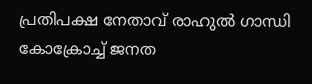പ്രതിപക്ഷ നേതാവ് രാഹുൽ ഗാന്ധി കോക്രോച്ച് ജനത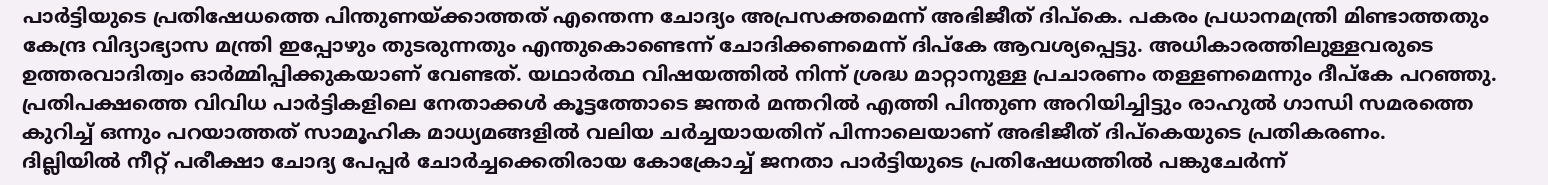പാർട്ടിയുടെ പ്രതിഷേധത്തെ പിന്തുണയ്ക്കാത്തത് എന്തെന്ന ചോദ്യം അപ്രസക്തമെന്ന് അഭിജീത് ദിപ്കെ. പകരം പ്രധാനമന്ത്രി മിണ്ടാത്തതും കേന്ദ്ര വിദ്യാഭ്യാസ മന്ത്രി ഇപ്പോഴും തുടരുന്നതും എന്തുകൊണ്ടെന്ന് ചോദിക്കണമെന്ന് ദിപ്കേ ആവശ്യപ്പെട്ടു. അധികാരത്തിലുള്ളവരുടെ ഉത്തരവാദിത്വം ഓർമ്മിപ്പിക്കുകയാണ് വേണ്ടത്. യഥാർത്ഥ വിഷയത്തിൽ നിന്ന് ശ്രദ്ധ മാറ്റാനുള്ള പ്രചാരണം തള്ളണമെന്നും ദീപ്കേ പറഞ്ഞു. പ്രതിപക്ഷത്തെ വിവിധ പാർട്ടികളിലെ നേതാക്കൾ കൂട്ടത്തോടെ ജന്തർ മന്തറിൽ എത്തി പിന്തുണ അറിയിച്ചിട്ടും രാഹുൽ ഗാന്ധി സമരത്തെ കുറിച്ച് ഒന്നും പറയാത്തത് സാമൂഹിക മാധ്യമങ്ങളിൽ വലിയ ചർച്ചയായതിന് പിന്നാലെയാണ് അഭിജീത് ദിപ്കെയുടെ പ്രതികരണം.
ദില്ലിയിൽ നീറ്റ് പരീക്ഷാ ചോദ്യ പേപ്പർ ചോർച്ചക്കെതിരായ കോക്രോച്ച് ജനതാ പാർട്ടിയുടെ പ്രതിഷേധത്തിൽ പങ്കുചേർന്ന്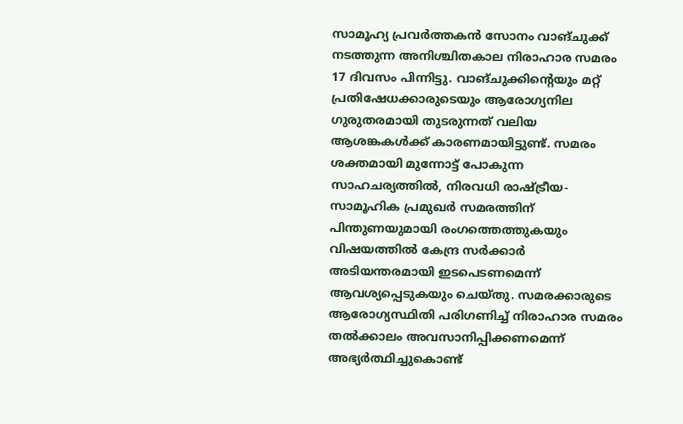സാമൂഹ്യ പ്രവർത്തകൻ സോനം വാങ്ചുക്ക് നടത്തുന്ന അനിശ്ചിതകാല നിരാഹാര സമരം 17 ദിവസം പിന്നിട്ടു. വാങ്ചുക്കിന്റെയും മറ്റ് പ്രതിഷേധക്കാരുടെയും ആരോഗ്യനില ഗുരുതരമായി തുടരുന്നത് വലിയ ആശങ്കകൾക്ക് കാരണമായിട്ടുണ്ട്. സമരം ശക്തമായി മുന്നോട്ട് പോകുന്ന സാഹചര്യത്തിൽ, നിരവധി രാഷ്ട്രീയ-സാമൂഹിക പ്രമുഖർ സമരത്തിന് പിന്തുണയുമായി രംഗത്തെത്തുകയും വിഷയത്തിൽ കേന്ദ്ര സർക്കാർ അടിയന്തരമായി ഇടപെടണമെന്ന് ആവശ്യപ്പെടുകയും ചെയ്തു. സമരക്കാരുടെ ആരോഗ്യസ്ഥിതി പരിഗണിച്ച് നിരാഹാര സമരം തൽക്കാലം അവസാനിപ്പിക്കണമെന്ന് അഭ്യർത്ഥിച്ചുകൊണ്ട്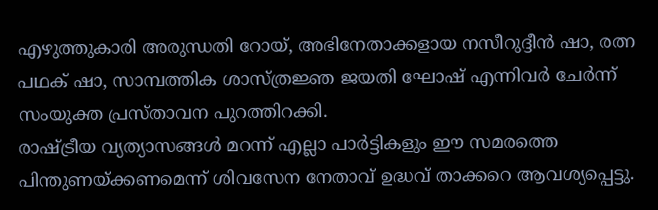എഴുത്തുകാരി അരുന്ധതി റോയ്, അഭിനേതാക്കളായ നസീറുദ്ദീൻ ഷാ, രത്ന പഥക് ഷാ, സാമ്പത്തിക ശാസ്ത്രജ്ഞ ജയതി ഘോഷ് എന്നിവർ ചേർന്ന് സംയുക്ത പ്രസ്താവന പുറത്തിറക്കി.
രാഷ്ട്രീയ വ്യത്യാസങ്ങൾ മറന്ന് എല്ലാ പാർട്ടികളും ഈ സമരത്തെ പിന്തുണയ്ക്കണമെന്ന് ശിവസേന നേതാവ് ഉദ്ധവ് താക്കറെ ആവശ്യപ്പെട്ടു.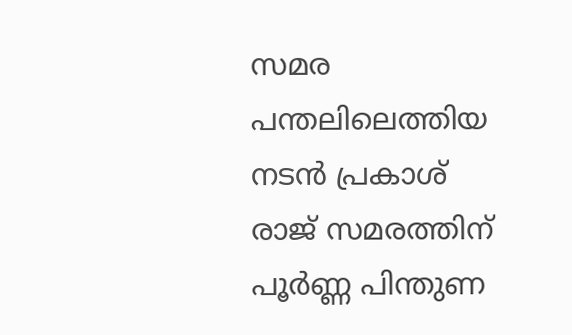സമര പന്തലിലെത്തിയ നടൻ പ്രകാശ് രാജ് സമരത്തിന് പൂർണ്ണ പിന്തുണ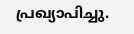പ്രഖ്യാപിച്ചു.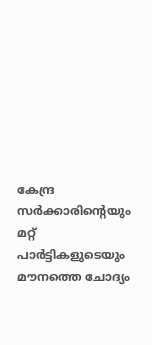കേന്ദ്ര സർക്കാരിന്റെയും മറ്റ് പാർട്ടികളുടെയും മൗനത്തെ ചോദ്യം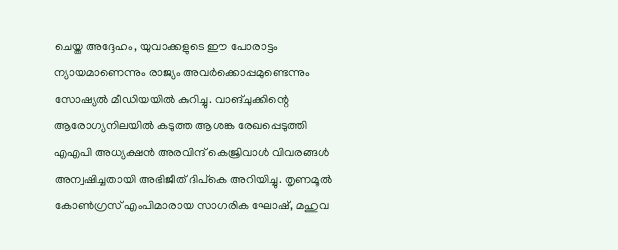ചെയ്ത അദ്ദേഹം, യുവാക്കളുടെ ഈ പോരാട്ടം ന്യായമാണെന്നും രാജ്യം അവർക്കൊപ്പമുണ്ടെന്നും സോഷ്യൽ മീഡിയയിൽ കുറിച്ചു. വാങ്ചുക്കിന്റെ ആരോഗ്യനിലയിൽ കടുത്ത ആശങ്ക രേഖപ്പെടുത്തി എഎപി അധ്യക്ഷൻ അരവിന്ദ് കെജ്രിവാൾ വിവരങ്ങൾ അന്വഷിച്ചതായി അഭിജീത് ദിപ്കെ അറിയിച്ചു. തൃണമൂൽ കോൺഗ്രസ് എംപിമാരായ സാഗരിക ഘോഷ്, മഹുവ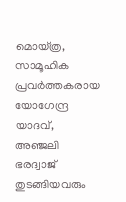മൊയ്ത്ര, സാമൂഹിക പ്രവർത്തകരായ യോഗേന്ദ്ര യാദവ്, അഞ്ജലി ഭരദ്വാജ് തുടങ്ങിയവരും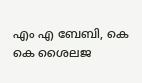എം എ ബേബി, കെ കെ ശൈലജ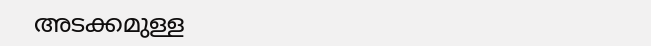അടക്കമുള്ള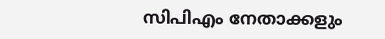സിപിഎം നേതാക്കളും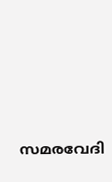സമരവേദി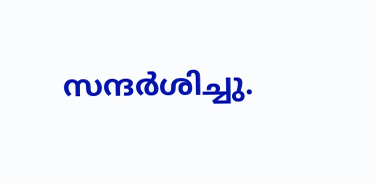സന്ദർശിച്ചു.